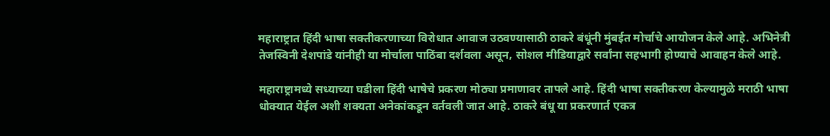महाराष्ट्रात हिंदी भाषा सक्तीकरणाच्या विरोधात आवाज उठवण्यासाठी ठाकरे बंधूंनी मुंबईत मोर्चाचे आयोजन केले आहे. अभिनेत्री तेजस्विनी देशपांडे यांनीही या मोर्चाला पाठिंबा दर्शवला असून, सोशल मीडियाद्वारे सर्वांना सहभागी होण्याचे आवाहन केले आहे.

महाराष्ट्रामध्ये सध्याच्या घडीला हिंदी भाषेचे प्रकरण मोठ्या प्रमाणावर तापले आहे. हिंदी भाषा सक्तीकरण केल्यामुळे मराठी भाषा धोक्यात येईल अशी शक्यता अनेकांकडून वर्तवली जात आहे. ठाकरे बंधू या प्रकरणार्त एकत्र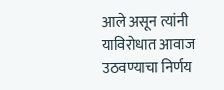आले असून त्यांनी याविरोधात आवाज उठवण्याचा निर्णय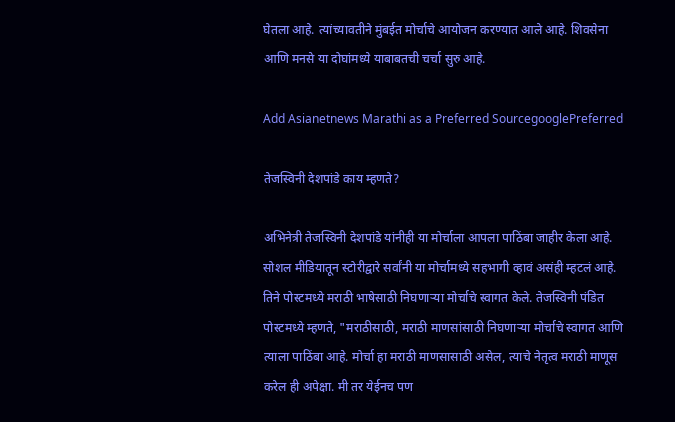घेतला आहे. त्यांच्यावतीने मुंबईत मोर्चाचे आयोजन करण्यात आले आहे. शिवसेना आणि मनसे या दोघांमध्ये याबाबतची चर्चा सुरु आहे.

Add Asianetnews Marathi as a Preferred SourcegooglePreferred

तेजस्विनी देशपांडे काय म्हणते?

अभिनेत्री तेजस्विनी देशपांडे यांनीही या मोर्चाला आपला पाठिंबा जाहीर केला आहे. सोशल मीडियातून स्टोरीद्वारे सर्वांनी या मोर्चामध्ये सहभागी व्हावं असंही म्हटलं आहे. तिने पोस्टमध्ये मराठी भाषेसाठी निघणाऱ्या मोर्चाचे स्वागत केले. तेजस्विनी पंडित पोस्टमध्ये म्हणते, "मराठीसाठी, मराठी माणसांसाठी निघणाऱ्या मोर्चाचे स्वागत आणि त्याला पाठिंबा आहे. मोर्चा हा मराठी माणसासाठी असेल, त्याचे नेतृत्व मराठी माणूस करेल ही अपेक्षा. मी तर येईनच पण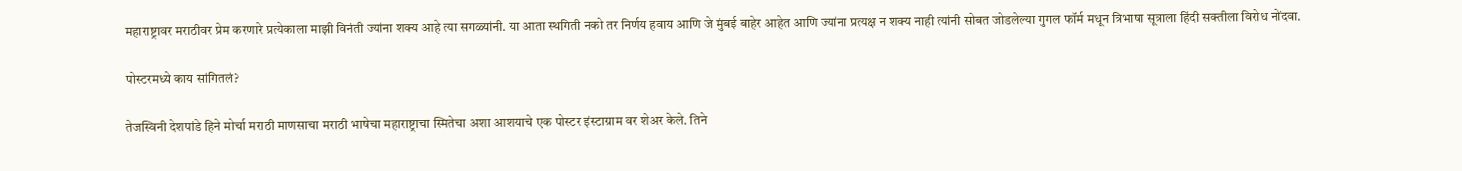महाराष्ट्रावर मराठीवर प्रेम करणारे प्रत्येकाला माझी विनंती ज्यांना शक्य आहे त्या सगळ्यांनी. या आता स्थगिती नको तर निर्णय हवाय आणि जे मुंबई बाहेर आहेत आणि ज्यांना प्रत्यक्ष न शक्य नाही त्यांनी सोबत जोडलेल्या गुगल फॉर्म मधून त्रिभाषा सूत्राला हिंदी सक्तीला विरोध नोंदवा.

पोस्टरमध्ये काय सांगितलं?

तेजस्विनी देशपांडे हिने मोर्चा मराठी माणसाचा मराठी भाषेचा महाराष्ट्राचा स्मितेचा अशा आशयाचे एक पोस्टर इंस्टाग्राम वर शेअर केले. तिने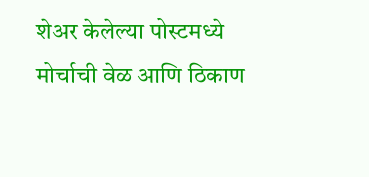शेअर केलेल्या पोस्टमध्ये मोर्चाची वेळ आणि ठिकाण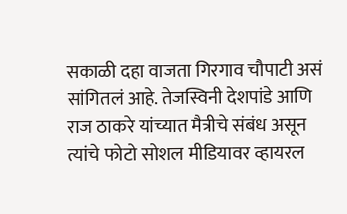सकाळी दहा वाजता गिरगाव चौपाटी असं सांगितलं आहे. तेजस्विनी देशपांडे आणि राज ठाकरे यांच्यात मैत्रीचे संबंध असून त्यांचे फोटो सोशल मीडियावर व्हायरल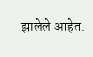झालेले आहेत.